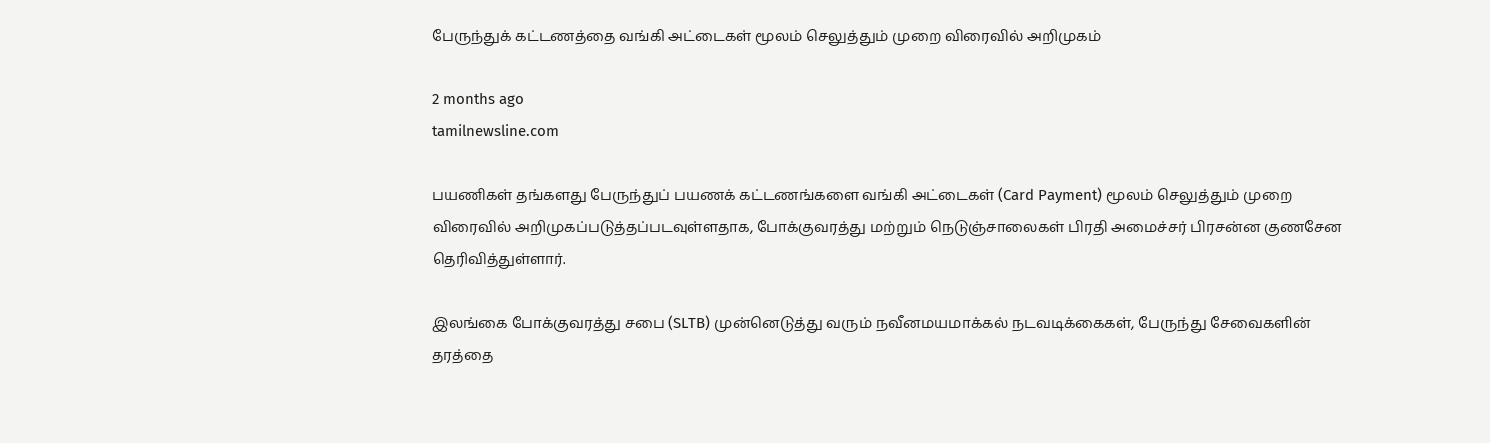பேருந்துக் கட்டணத்தை வங்கி அட்டைகள் மூலம் செலுத்தும் முறை விரைவில் அறிமுகம்

2 months ago
tamilnewsline.com

பயணிகள் தங்களது பேருந்துப் பயணக் கட்டணங்களை வங்கி அட்டைகள் (Card Payment) மூலம் செலுத்தும் முறை விரைவில் அறிமுகப்படுத்தப்படவுள்ளதாக, போக்குவரத்து மற்றும் நெடுஞ்சாலைகள் பிரதி அமைச்சர் பிரசன்ன குணசேன தெரிவித்துள்ளார்.

இலங்கை போக்குவரத்து சபை (SLTB) முன்னெடுத்து வரும் நவீனமயமாக்கல் நடவடிக்கைகள், பேருந்து சேவைகளின் தரத்தை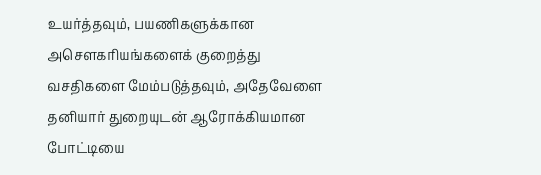உயர்த்தவும், பயணிகளுக்கான அசௌகரியங்களைக் குறைத்து வசதிகளை மேம்படுத்தவும், அதேவேளை தனியார் துறையுடன் ஆரோக்கியமான போட்டியை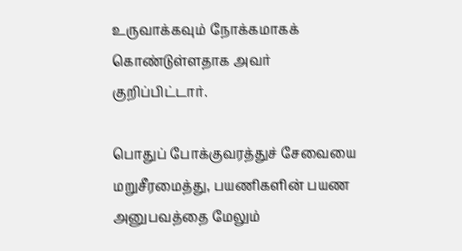உருவாக்கவும் நோக்கமாகக் கொண்டுள்ளதாக அவர் குறிப்பிட்டார்.

பொதுப் போக்குவரத்துச் சேவையை மறுசீரமைத்து, பயணிகளின் பயண அனுபவத்தை மேலும்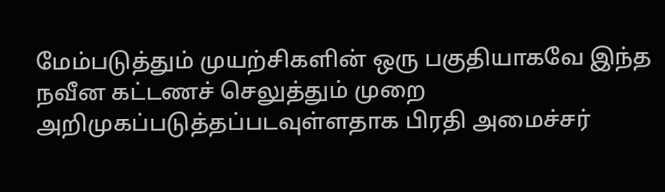மேம்படுத்தும் முயற்சிகளின் ஒரு பகுதியாகவே இந்த நவீன கட்டணச் செலுத்தும் முறை அறிமுகப்படுத்தப்படவுள்ளதாக பிரதி அமைச்சர்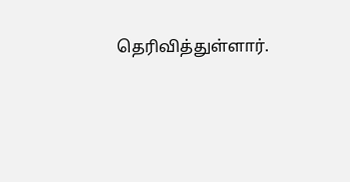தெரிவித்துள்ளார்.